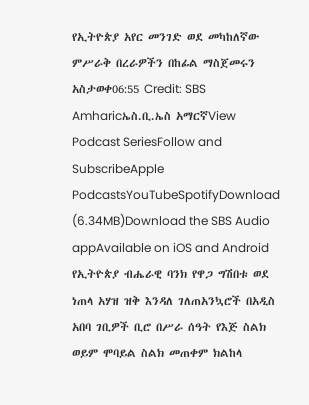የኢትዮጵያ አየር መንገድ ወደ መካከለኛው ምሥራቅ በረራዎችን በከፊል ማስጀመሩን አስታወቀ06:55 Credit: SBS Amharicኤስ.ቢ.ኤስ አማርኛView Podcast SeriesFollow and SubscribeApple PodcastsYouTubeSpotifyDownload (6.34MB)Download the SBS Audio appAvailable on iOS and Android የኢትዮጵያ ብሔራዊ ባንክ የዋጋ ግሽበቱ ወደ ነጠላ አሃዝ ዝቅ እንዳለ ገለጠአንኳሮች በአዲስ አበባ ገቢዎች ቢሮ በሥራ ሰዓት የእጅ ስልክ ወይም ሞባይል ስልክ መጠቀም ክልከላ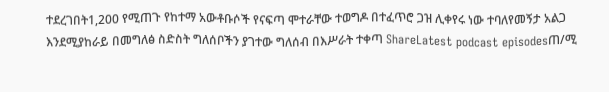ተደረገበት1,200 የሚጠጉ የከተማ አውቶቡሶች የናፍጣ ሞተራቸው ተወግዶ በተፈጥሮ ጋዝ ሊቀየሩ ነው ተባለየመኝታ አልጋ እንደሚያከራይ በመግለፅ ስድስት ግለሰቦችን ያገተው ግለሰብ በእሥራት ተቀጣ ShareLatest podcast episodesጠ/ሚ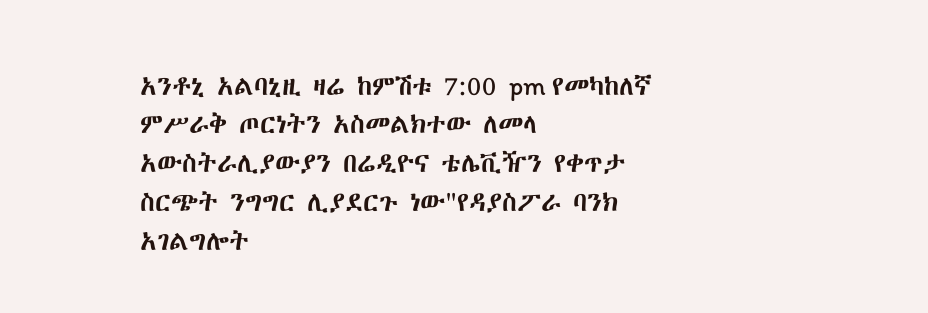አንቶኒ አልባኒዚ ዛሬ ከምሽቱ 7:00 pm የመካከለኛ ምሥራቅ ጦርነትን አስመልክተው ለመላ አውስትራሊያውያን በሬዲዮና ቴሌቪዥን የቀጥታ ስርጭት ንግግር ሊያደርጉ ነው"የዳያስፖራ ባንክ አገልግሎት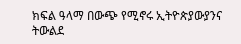ክፍል ዓላማ በውጭ የሚኖሩ ኢትዮጵያውያንና ትውልደ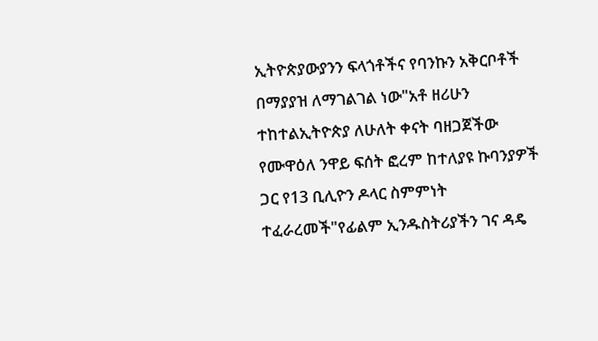ኢትዮጵያውያንን ፍላጎቶችና የባንኩን አቅርቦቶች በማያያዝ ለማገልገል ነው"አቶ ዘሪሁን ተከተልኢትዮጵያ ለሁለት ቀናት ባዘጋጀችው የሙዋዕለ ንዋይ ፍሰት ፎረም ከተለያዩ ኩባንያዎች ጋር የ13 ቢሊዮን ዶላር ስምምነት ተፈራረመች"የፊልም ኢንዱስትሪያችን ገና ዳዴ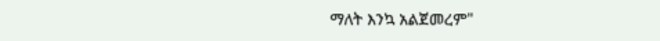ማለት እንኳ አልጀመረም"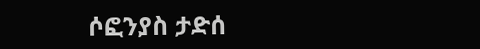ሶፎንያስ ታድሰ